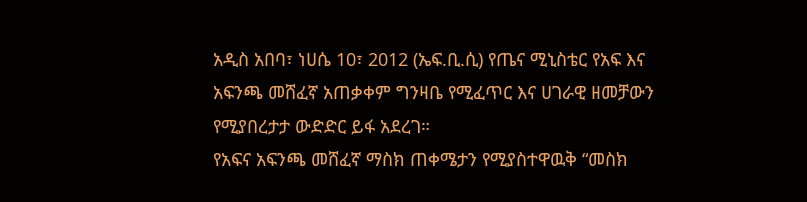አዲስ አበባ፣ ነሀሴ 10፣ 2012 (ኤፍ.ቢ.ሲ) የጤና ሚኒስቴር የአፍ እና አፍንጫ መሸፈኛ አጠቃቀም ግንዛቤ የሚፈጥር እና ሀገራዊ ዘመቻውን የሚያበረታታ ውድድር ይፋ አደረገ።
የአፍና አፍንጫ መሸፈኛ ማስክ ጠቀሜታን የሚያስተዋዉቅ “መስክ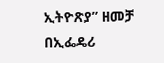ኢትዮጽያ” ዘመቻ በኢፌዴሪ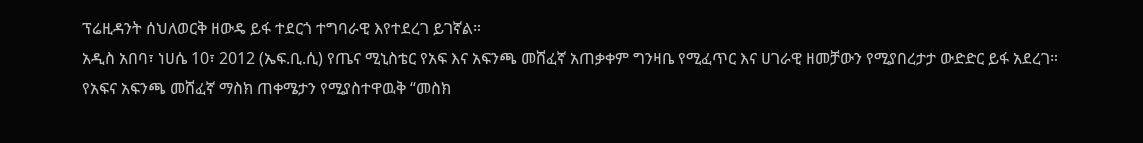ፕሬዚዳንት ሰህለወርቅ ዘውዴ ይፋ ተደርጎ ተግባራዊ እየተደረገ ይገኛል።
አዲስ አበባ፣ ነሀሴ 10፣ 2012 (ኤፍ.ቢ.ሲ) የጤና ሚኒስቴር የአፍ እና አፍንጫ መሸፈኛ አጠቃቀም ግንዛቤ የሚፈጥር እና ሀገራዊ ዘመቻውን የሚያበረታታ ውድድር ይፋ አደረገ።
የአፍና አፍንጫ መሸፈኛ ማስክ ጠቀሜታን የሚያስተዋዉቅ “መስክ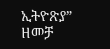ኢትዮጽያ” ዘመቻ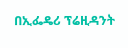በኢፌዴሪ ፕሬዚዳንት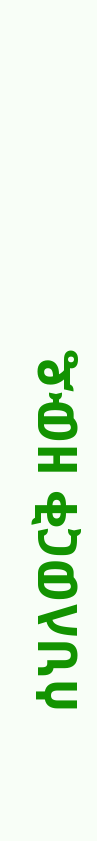ሰህለወርቅ ዘውዴ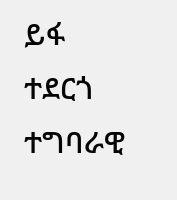ይፋ ተደርጎ ተግባራዊ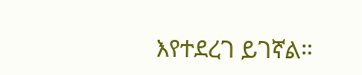እየተደረገ ይገኛል።